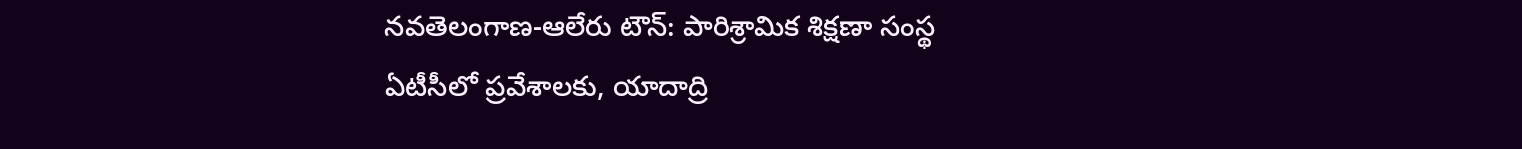నవతెలంగాణ-ఆలేరు టౌన్: పారిశ్రామిక శిక్షణా సంస్థ ఏటీసీలో ప్రవేశాలకు, యాదాద్రి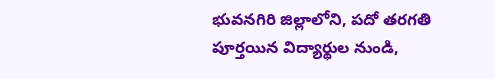భువనగిరి జిల్లాలోని, పదో తరగతి పూర్తయిన విద్యార్థుల నుండి,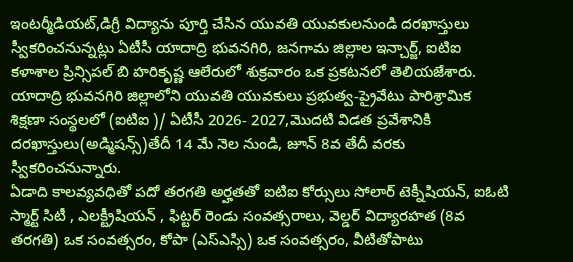ఇంటర్మీడియట్,డిగ్రీ విద్యాను పూర్తి చేసిన యువతి యువకులనుండి దరఖాస్తులు స్వీకరించనున్నట్లు ఏటీసీ యాదాద్రి భువనగిరి, జనగామ జిల్లాల ఇన్చార్జ్, ఐటిఐ కళాశాల ప్రిన్సిపల్ బి హరికృష్ణ ఆలేరులో శుక్రవారం ఒక ప్రకటనలో తెలియజేశారు.
యాదాద్రి భువనగిరి జిల్లాలోని యువతి యువకులు ప్రభుత్వ-ప్రైవేటు పారిశ్రామిక శిక్షణా సంస్థలలో (ఐటిఐ )/ ఏటీసీ 2026- 2027,మొదటి విడత ప్రవేశానికి దరఖాస్తులు(అడ్మిషన్స్)తేదీ 14 మే నెల నుండి, జూన్ 8వ తేదీ వరకు స్వీకరించనున్నారు.
ఏడాది కాలవ్యవధితో పదో తరగతి అర్హతతో ఐటిఐ కోర్సులు సోలార్ టెక్నీషియన్, ఐఓటి స్మార్ట్ సిటీ , ఎలక్ట్రీషియన్ , ఫిట్టర్ రెండు సంవత్సరాలు, వెల్డర్ విద్యారహత (8వ తరగతి) ఒక సంవత్సరం, కోపా (ఎస్ఎస్సి) ఒక సంవత్సరం, వీటితోపాటు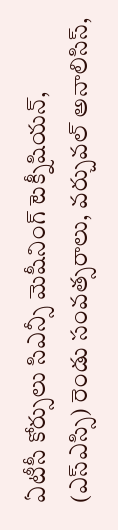ఏటీసీ కోర్సులు సిఎన్సీ మెషీనింగ్ టెక్నీషియన్, (ఎస్ఎస్సి) రెండు సంవత్సరాలు, వర్చువల్ అనాలిసిస్,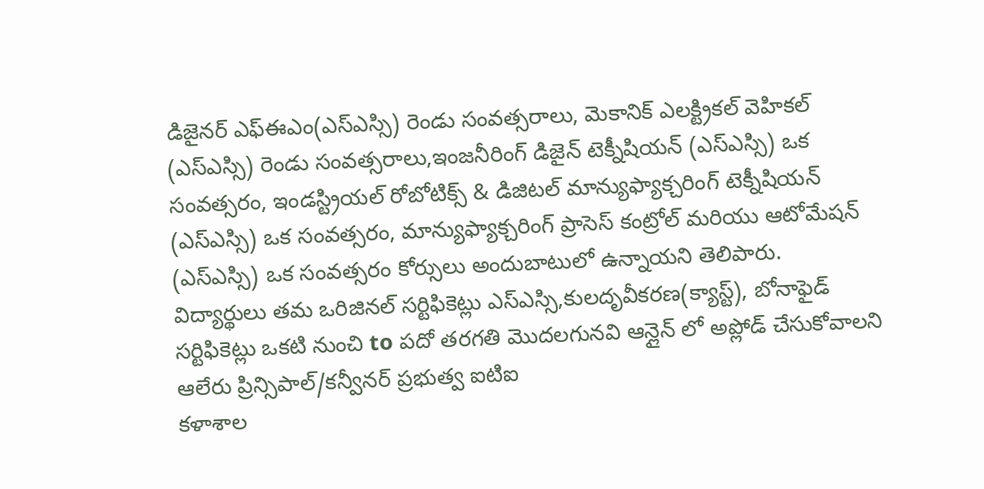డిజైనర్ ఎఫ్ఈఎం(ఎస్ఎస్సి) రెండు సంవత్సరాలు, మెకానిక్ ఎలక్ట్రికల్ వెహికల్ (ఎస్ఎస్సి) రెండు సంవత్సరాలు,ఇంజనీరింగ్ డిజైన్ టెక్నీషియన్ (ఎస్ఎస్సి) ఒక సంవత్సరం, ఇండస్ట్రియల్ రోబోటిక్స్ & డిజిటల్ మాన్యుఫ్యాక్చరింగ్ టెక్నీషియన్ (ఎస్ఎస్సి) ఒక సంవత్సరం, మాన్యుఫ్యాక్చరింగ్ ప్రాసెస్ కంట్రోల్ మరియు ఆటోమేషన్ (ఎస్ఎస్సి) ఒక సంవత్సరం కోర్సులు అందుబాటులో ఉన్నాయని తెలిపారు.
విద్యార్థులు తమ ఒరిజినల్ సర్టిఫికెట్లు ఎస్ఎస్సి,కులదృవీకరణ(క్యాస్ట్), బోనాఫైడ్ సర్టిఫికెట్లు ఒకటి నుంచి to పదో తరగతి మొదలగునవి ఆన్లైన్ లో అప్లోడ్ చేసుకోవాలని ఆలేరు ప్రిన్సిపాల్/కన్వీనర్ ప్రభుత్వ ఐటిఐ
కళాశాల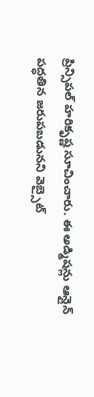ప్రిన్సిపల్ హరికృష్ణ సూచించారు. ఈ అడ్మిషన్లు ఆన్లైన్ పద్ధతిన జరుపబడునని వెబ్సైట్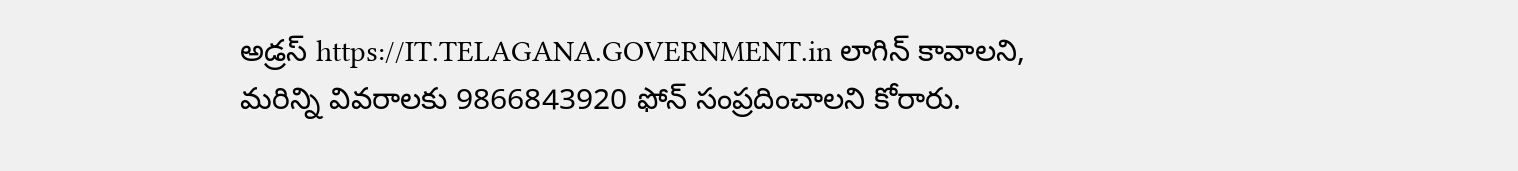అడ్రస్ https://IT.TELAGANA.GOVERNMENT.in లాగిన్ కావాలని, మరిన్ని వివరాలకు 9866843920 ఫోన్ సంప్రదించాలని కోరారు.